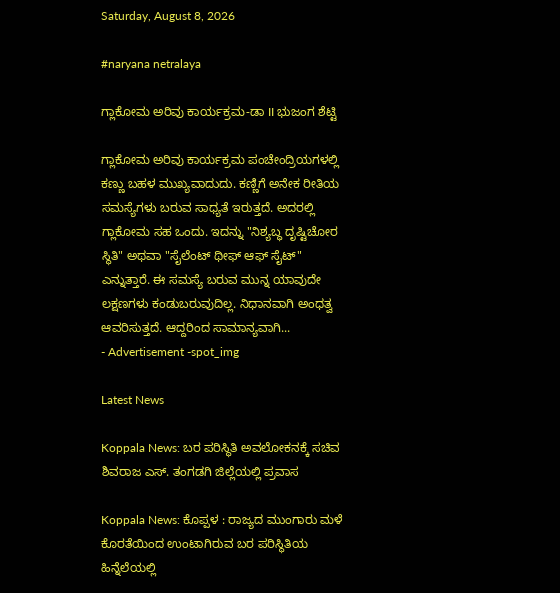Saturday, August 8, 2026

#naryana netralaya

ಗ್ಲಾಕೋಮ ಅರಿವು ಕಾರ್ಯಕ್ರಮ-ಡಾ II ಭುಜಂಗ ಶೆಟ್ಟಿ

ಗ್ಲಾಕೋಮ ಅರಿವು ಕಾರ್ಯಕ್ರಮ ಪಂಚೇಂದ್ರಿಯಗಳಲ್ಲಿ ಕಣ್ಣು ಬಹಳ ಮುಖ್ಯವಾದುದು. ಕಣ್ಣಿಗೆ ಅನೇಕ ರೀತಿಯ ಸಮಸ್ಯೆಗಳು ಬರುವ ಸಾಧ್ಯತೆ ಇರುತ್ತದೆ. ಅದರಲ್ಲಿ ಗ್ಲಾಕೋಮ ಸಹ ಒಂದು. ಇದನ್ನು "ನಿಶ್ಯಬ್ಧ ದೃಷ್ಟಿಚೋರ ಸ್ಥಿತಿ" ಅಥವಾ "ಸೈಲೆಂಟ್ ಥೀಫ್ ಆಫ್ ಸೈಟ್" ಎನ್ನುತ್ತಾರೆ. ಈ ಸಮಸ್ಯೆ ಬರುವ ಮುನ್ನ ಯಾವುದೇ ಲಕ್ಷಣಗಳು ಕಂಡುಬರುವುದಿಲ್ಲ. ನಿಧಾನವಾಗಿ ಅಂಧತ್ವ ಆವರಿಸುತ್ತದೆ. ಆದ್ದರಿಂದ ಸಾಮಾನ್ಯವಾಗಿ...
- Advertisement -spot_img

Latest News

Koppala News: ಬರ ಪರಿಸ್ಥಿತಿ ಅವಲೋಕನಕ್ಕೆ ಸಚಿವ ಶಿವರಾಜ ಎಸ್. ತಂಗಡಗಿ ಜಿಲ್ಲೆಯಲ್ಲಿ ಪ್ರವಾಸ

Koppala News: ಕೊಪ್ಪಳ : ರಾಜ್ಯದ ಮುಂಗಾರು ಮಳೆ ಕೊರತೆಯಿಂದ ಉಂಟಾಗಿರುವ ಬರ ಪರಿಸ್ಥಿತಿಯ ಹಿನ್ನೆಲೆಯಲ್ಲಿ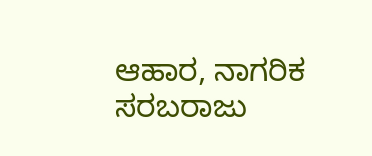ಆಹಾರ, ನಾಗರಿಕ ಸರಬರಾಜು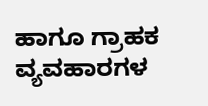ಹಾಗೂ ಗ್ರಾಹಕ ವ್ಯವಹಾರಗಳ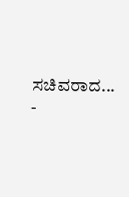ಸಚಿವರಾದ...
-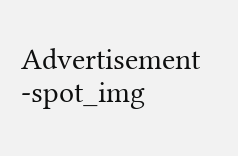Advertisement -spot_img